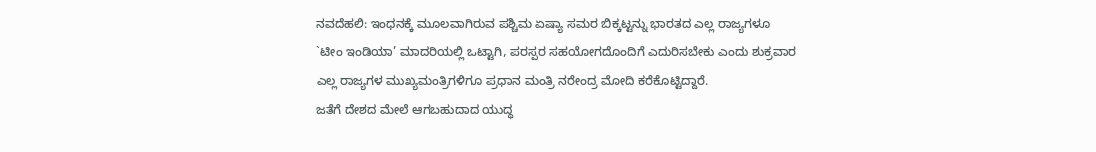ನವದೆಹಲಿ: ಇಂಧನಕ್ಕೆ ಮೂಲವಾಗಿರುವ ಪಶ್ಚಿಮ ಏಷ್ಯಾ ಸಮರ ಬಿಕ್ಕಟ್ಟನ್ನು ಭಾರತದ ಎಲ್ಲ ರಾಜ್ಯಗಳೂ `ಟೀಂ ಇಂಡಿಯಾ’ ಮಾದರಿಯಲ್ಲಿ ಒಟ್ಟಾಗಿ, ಪರಸ್ಪರ ಸಹಯೋಗದೊಂದಿಗೆ ಎದುರಿಸಬೇಕು ಎಂದು ಶುಕ್ರವಾರ ಎಲ್ಲ ರಾಜ್ಯಗಳ ಮುಖ್ಯಮಂತ್ರಿಗಳಿಗೂ ಪ್ರಧಾನ ಮಂತ್ರಿ ನರೇಂದ್ರ ಮೋದಿ ಕರೆಕೊಟ್ಟಿದ್ದಾರೆ.
ಜತೆಗೆ ದೇಶದ ಮೇಲೆ ಆಗಬಹುದಾದ ಯುದ್ಧ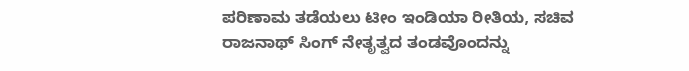ಪರಿಣಾಮ ತಡೆಯಲು ಟೀಂ ಇಂಡಿಯಾ ರೀತಿಯ, ಸಚಿವ ರಾಜನಾಥ್ ಸಿಂಗ್ ನೇತೃತ್ವದ ತಂಡವೊಂದನ್ನು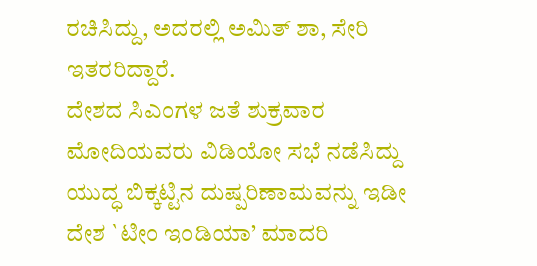ರಚಿಸಿದ್ದು, ಅದರಲ್ಲಿ ಅಮಿತ್ ಶಾ, ಸೇರಿ ಇತರರಿದ್ದಾರೆ.
ದೇಶದ ಸಿಎಂಗಳ ಜತೆ ಶುಕ್ರವಾರ ಮೋದಿಯವರು ವಿಡಿಯೋ ಸಭೆ ನಡೆಸಿದ್ದು ಯುದ್ಧ ಬಿಕ್ಕಟ್ಟಿನ ದುಷ್ಪರಿಣಾಮವನ್ನು ಇಡೀ ದೇಶ `ಟೀಂ ಇಂಡಿಯಾ’ ಮಾದರಿ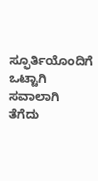ಸ್ಫೂರ್ತಿಯೊಂದಿಗೆ ಒಟ್ಟಾಗಿ ಸವಾಲಾಗಿ ತೆಗೆದು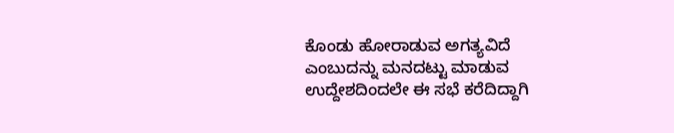ಕೊಂಡು ಹೋರಾಡುವ ಅಗತ್ಯವಿದೆ ಎಂಬುದನ್ನು ಮನದಟ್ಟು ಮಾಡುವ ಉದ್ದೇಶದಿಂದಲೇ ಈ ಸಭೆ ಕರೆದಿದ್ದಾಗಿ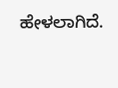ಹೇಳಲಾಗಿದೆ.